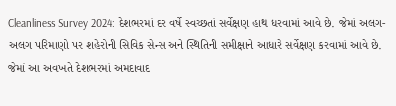Cleanliness Survey 2024: દેશભરમાં દર વર્ષે સ્વચ્છતાં સર્વેક્ષણ હાથ ધરવામાં આવે છે. જેમાં અલગ-અલગ પરિમાણો પર શહેરોની સિવિક સેન્સ અને સ્થિતિની સમીક્ષાને આધારે સર્વેક્ષણ કરવામાં આવે છે. જેમાં આ અવખતે દેશભરમાં અમદાવાદ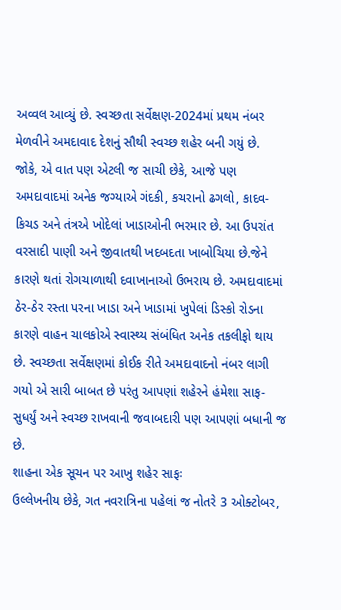અવ્વલ આવ્યું છે. સ્વચ્છતા સર્વેક્ષણ-2024માં પ્રથમ નંબર મેળવીને અમદાવાદ દેશનું સૌથી સ્વચ્છ શહેર બની ગયું છે.
જોકે, એ વાત પણ એટલી જ સાચી છેકે, આજે પણ અમદાવાદમાં અનેક જગ્યાએ ગંદકી, કચરાનો ઢગલો, કાદવ-કિચડ અને તંત્રએ ખોદેલાં ખાડાઓની ભરમાર છે. આ ઉપરાંત વરસાદી પાણી અને જીવાતથી ખદબદતા ખાબોચિયા છે.જેને કારણે થતાં રોગચાળાથી દવાખાનાઓ ઉભરાય છે. અમદાવાદમાં ઠેર-ઠેર રસ્તા પરના ખાડા અને ખાડામાં ખુપેલાં ડિસ્કો રોડના કારણે વાહન ચાલકોએ સ્વાસ્થ્ય સંબંધિત અનેક તકલીફો થાય છે. સ્વચ્છતા સર્વેક્ષણમાં કોઈક રીતે અમદાવાદનો નંબર લાગી ગયો એ સારી બાબત છે પરંતુ આપણાં શહેરને હંમેશા સાફ-સુધર્યું અને સ્વચ્છ રાખવાની જવાબદારી પણ આપણાં બધાની જ છે.
શાહના એક સૂચન પર આખુ શહેર સાફઃ
ઉલ્લેખનીય છેકે, ગત નવરાત્રિના પહેલાં જ નોતરે 3 ઓક્ટોબર,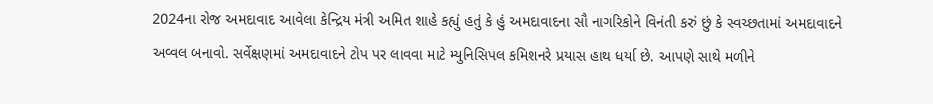2024ના રોજ અમદાવાદ આવેલા કેન્દ્રિય મંત્રી અમિત શાહે કહ્યું હતું કે હું અમદાવાદના સૌ નાગરિકોને વિનંતી કરું છું કે સ્વચ્છતામાં અમદાવાદને અવ્વલ બનાવો. સર્વેક્ષણમાં અમદાવાદને ટોપ પર લાવવા માટે મ્યુનિસિપલ કમિશનરે પ્રયાસ હાથ ધર્યા છે. આપણે સાથે મળીને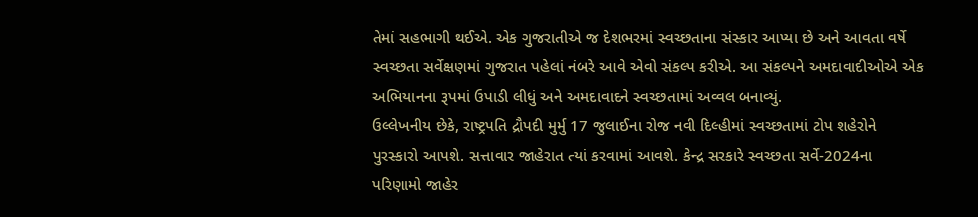તેમાં સહભાગી થઈએ. એક ગુજરાતીએ જ દેશભરમાં સ્વચ્છતાના સંસ્કાર આપ્યા છે અને આવતા વર્ષે સ્વચ્છતા સર્વેક્ષણમાં ગુજરાત પહેલાં નંબરે આવે એવો સંકલ્પ કરીએ. આ સંકલ્પને અમદાવાદીઓએ એક અભિયાનના રૂપમાં ઉપાડી લીધું અને અમદાવાદને સ્વચ્છતામાં અવ્વલ બનાવ્યું.
ઉલ્લેખનીય છેકે, રાષ્ટ્રપતિ દ્રૌપદી મુર્મુ 17 જુલાઈના રોજ નવી દિલ્હીમાં સ્વચ્છતામાં ટોપ શહેરોને પુરસ્કારો આપશે. સત્તાવાર જાહેરાત ત્યાં કરવામાં આવશે. કેન્દ્ર સરકારે સ્વચ્છતા સર્વે-2024ના પરિણામો જાહેર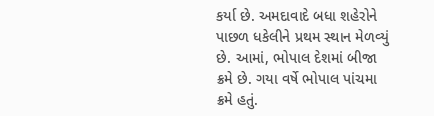કર્યા છે. અમદાવાદે બધા શહેરોને પાછળ ધકેલીને પ્રથમ સ્થાન મેળવ્યું છે. આમાં, ભોપાલ દેશમાં બીજા ક્રમે છે. ગયા વર્ષે ભોપાલ પાંચમા ક્રમે હતું.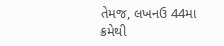તેમજ, લખનઉ 44મા ક્રમેથી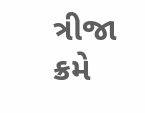ત્રીજા ક્રમે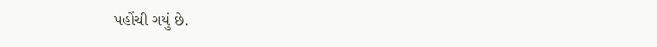પહોંચી ગયું છે.